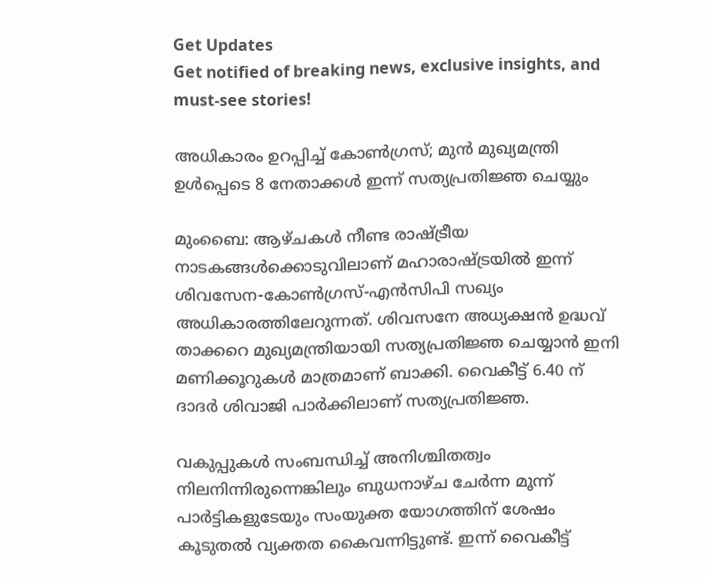Get Updates
Get notified of breaking news, exclusive insights, and must-see stories!

അധികാരം ഉറപ്പിച്ച് കോണ്‍ഗ്രസ്; മുന്‍ മുഖ്യമന്ത്രി ഉള്‍പ്പെടെ 8 നേതാക്കള്‍ ഇന്ന് സത്യപ്രതിജ്ഞ ചെയ്യും

മുംബൈ: ആഴ്ചകള്‍ നീണ്ട രാഷ്ട്രീയ നാടകങ്ങള്‍ക്കൊടുവിലാണ് മഹാരാഷ്ട്രയില്‍ ഇന്ന് ശിവസേന-കോണ്‍ഗ്രസ്-എന്‍സിപി സഖ്യം അധികാരത്തിലേറുന്നത്. ശിവസനേ അധ്യക്ഷന്‍ ഉദ്ധവ് താക്കറെ മുഖ്യമന്ത്രിയായി സത്യപ്രതിജ്ഞ ചെയ്യാന്‍ ഇനി മണിക്കൂറുകള്‍ മാത്രമാണ് ബാക്കി. വൈകീട്ട് 6.40 ന് ദാദര്‍ ശിവാജി പാര്‍ക്കിലാണ് സത്യപ്രതിജ്ഞ.

വകുപ്പുകള്‍ സംബന്ധിച്ച് അനിശ്ചിതത്വം നിലനിന്നിരുന്നെങ്കിലും ബുധനാഴ്ച ചേര്‍ന്ന മൂന്ന് പാര്‍ട്ടികളുടേയും സംയുക്ത യോഗത്തിന് ശേഷം കൂടുതല്‍ വ്യക്തത കൈവന്നിട്ടുണ്ട്. ഇന്ന് വൈകീട്ട്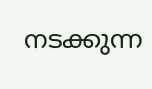നടക്കുന്ന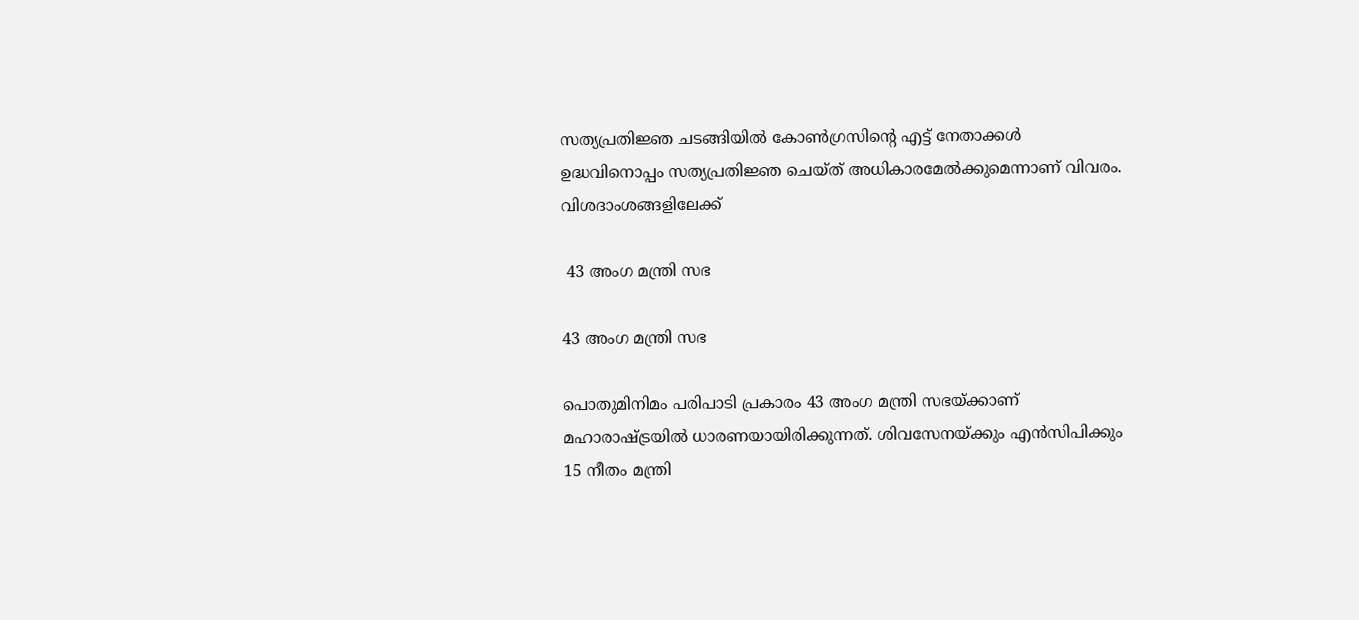സത്യപ്രതിജ്ഞ ചടങ്ങിയില്‍ കോണ്‍ഗ്രസിന്‍റെ എട്ട് നേതാക്കള്‍ ഉദ്ധവിനൊപ്പം സത്യപ്രതിജ്ഞ ചെയ്ത് അധികാരമേല്‍ക്കുമെന്നാണ് വിവരം. വിശദാംശങ്ങളിലേക്ക്

 43 അംഗ മന്ത്രി സഭ

43 അംഗ മന്ത്രി സഭ

പൊതുമിനിമം പരിപാടി പ്രകാരം 43 അംഗ മന്ത്രി സഭയ്ക്കാണ് മഹാരാഷ്ട്രയില്‍ ധാരണയായിരിക്കുന്നത്. ശിവസേനയ്ക്കും എന്‍സിപിക്കും 15 നീതം മന്ത്രി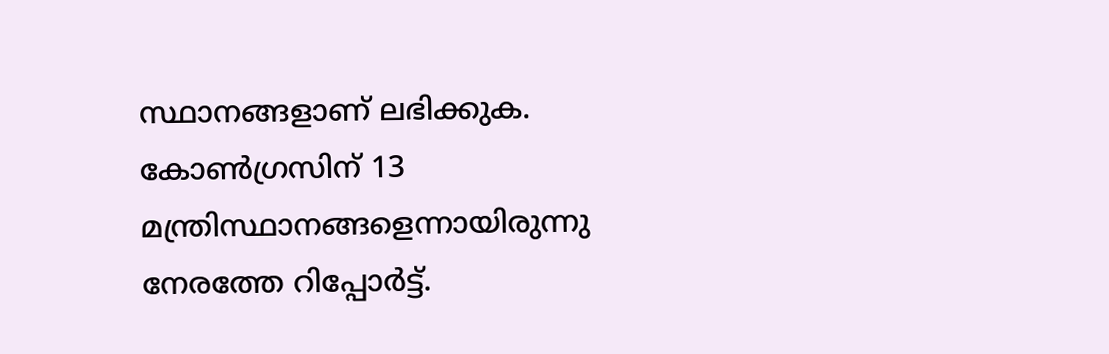സ്ഥാനങ്ങളാണ് ലഭിക്കുക. കോണ്‍ഗ്രസിന് 13 മന്ത്രിസ്ഥാനങ്ങളെന്നായിരുന്നു നേരത്തേ റിപ്പോര്‍ട്ട്.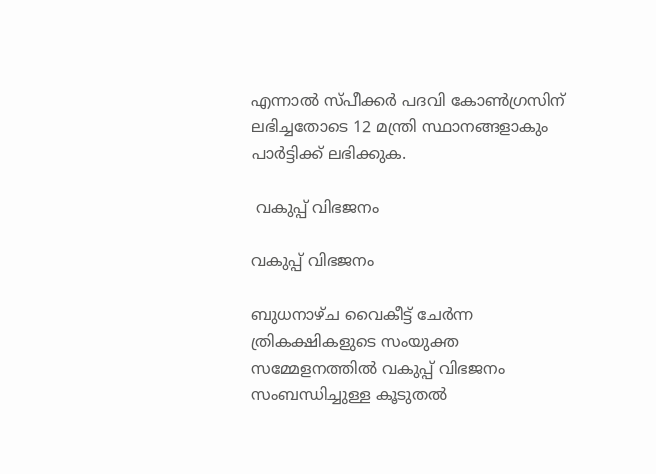എന്നാല്‍ സ്പീക്കര്‍ പദവി കോണ്‍ഗ്രസിന് ലഭിച്ചതോടെ 12 മന്ത്രി സ്ഥാനങ്ങളാകും പാര്‍ട്ടിക്ക് ലഭിക്കുക.

 വകുപ്പ് വിഭജനം

വകുപ്പ് വിഭജനം

ബുധനാഴ്ച വൈകീട്ട് ചേര്‍ന്ന ത്രികക്ഷികളുടെ സംയുക്ത സമ്മേളനത്തില്‍ വകുപ്പ് വിഭജനം സംബന്ധിച്ചുള്ള കൂടുതല്‍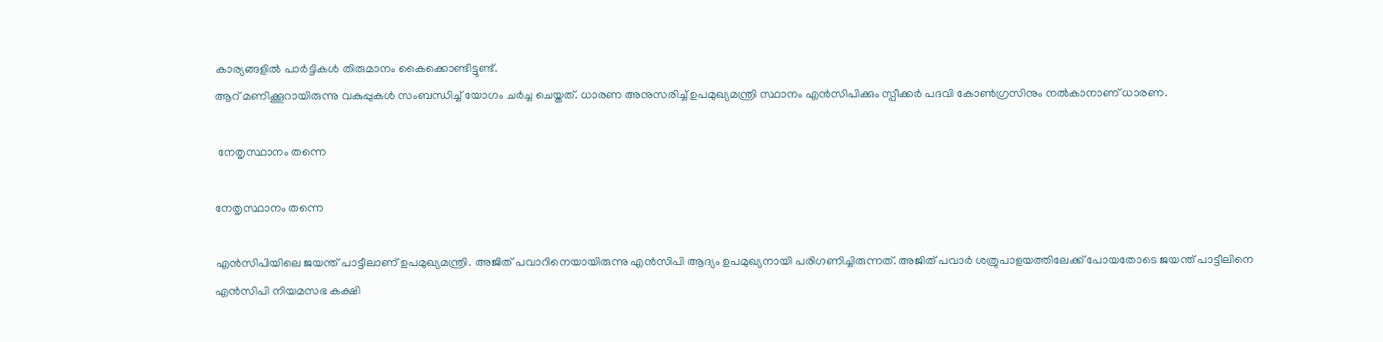കാര്യങ്ങളില്‍ പാര്‍ട്ടികള്‍ തിരുമാനം കൈക്കൊണ്ടിട്ടുണ്ട്.
ആറ് മണിക്കൂറായിരുന്നു വകുപ്പുകള്‍ സംബന്ധിച്ച് യോഗം ചര്‍ച്ച ചെയ്തത്. ധാരണ അനുസരിച്ച് ഉപമുഖ്യമന്ത്രി സ്ഥാനം എന്‍സിപിക്കും സ്പീക്കര്‍ പദവി കോണ്‍ഗ്രസിനും നല്‍കാനാണ് ധാരണ.

 നേതൃസ്ഥാനം തന്നെ

നേതൃസ്ഥാനം തന്നെ

എന്‍സിപിയിലെ ജയന്ത് പാട്ടീലാണ് ഉപമുഖ്യമന്ത്രി. അജിത് പവാറിനെയായിരുന്നു എന്‍സിപി ആദ്യം ഉപമുഖ്യനായി പരിഗണിച്ചിരുന്നത്. അജിത് പവാര്‍ ശത്രുപാളയത്തിലേക്ക് പോയതോടെ ജയന്ത് പാട്ടീലിനെ എന്‍സിപി നിയമസഭ കക്ഷി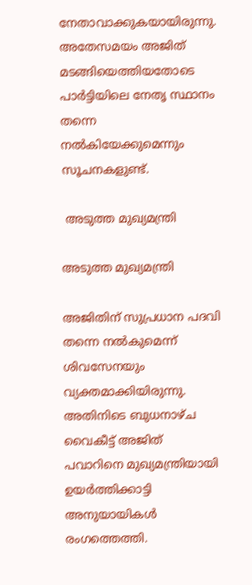നേതാവാക്കുകയായിരുന്നു. അതേസമയം അജിത് മടങ്ങിയെത്തിയതോടെ പാര്‍ട്ടിയിലെ നേതൃ സ്ഥാനം തന്നെ നല്‍കിയേക്കുമെന്നും സൂചനകളുണ്ട്.

 അടുത്ത മുഖ്യമന്ത്രി

അടുത്ത മുഖ്യമന്ത്രി

അജിതിന് സുപ്രധാന പദവി തന്നെ നല്‍കുമെന്ന് ശിവസേനയും വ്യക്തമാക്കിയിരുന്നു. അതിനിടെ ബുധനാഴ്ച വൈകീട്ട് അജിത് പവാറിനെ മുഖ്യമന്ത്രിയായി ഉയര്‍ത്തിക്കാട്ടി അനുയായികള്‍ രംഗത്തെത്തി.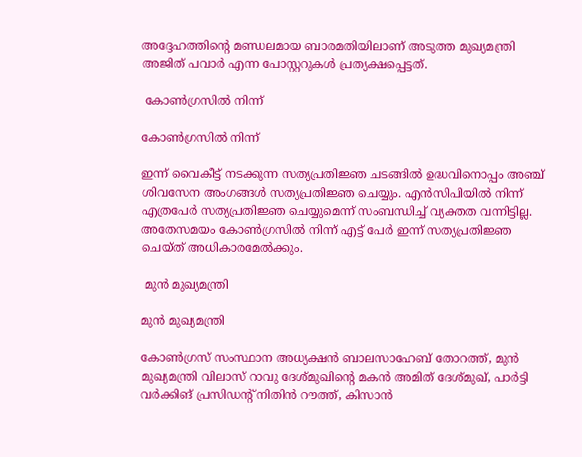അദ്ദേഹത്തിന്‍റെ മണ്ഡലമായ ബാരമതിയിലാണ് അടുത്ത മുഖ്യമന്ത്രി അജിത് പവാര്‍ എന്ന പോസ്റ്ററുകള്‍ പ്രത്യക്ഷപ്പെട്ടത്.

 കോണ്‍ഗ്രസില്‍ നിന്ന്

കോണ്‍ഗ്രസില്‍ നിന്ന്

ഇന്ന് വൈകീട്ട് നടക്കുന്ന സത്യപ്രതിജ്ഞ ചടങ്ങില്‍ ഉദ്ധവിനൊപ്പം അഞ്ച് ശിവസേന അംഗങ്ങള്‍ സത്യപ്രതിജ്ഞ ചെയ്യും. എന്‍സിപിയില്‍ നിന്ന് എത്രപേര്‍ സത്യപ്രതിജ്ഞ ചെയ്യുമെന്ന് സംബന്ധിച്ച് വ്യക്തത വന്നിട്ടില്ല. അതേസമയം കോണ്‍ഗ്രസില്‍ നിന്ന് എട്ട് പേര്‍ ഇന്ന് സത്യപ്രതിജ്ഞ ചെയ്ത് അധികാരമേല്‍ക്കും.

 മുന്‍ മുഖ്യമന്ത്രി

മുന്‍ മുഖ്യമന്ത്രി

കോണ്‍ഗ്രസ് സംസ്ഥാന അധ്യക്ഷന്‍ ബാലസാഹേബ് തോറത്ത്, മുന്‍ മുഖ്യമന്ത്രി വിലാസ് റാവു ദേശ്മുഖിന്‍റെ മകന്‍ അമിത് ദേശ്മുഖ്, പാര്‍ട്ടി വര്‍ക്കിങ് പ്രസിഡന്‍റ് നിതിന്‍ റൗത്ത്, കിസാന്‍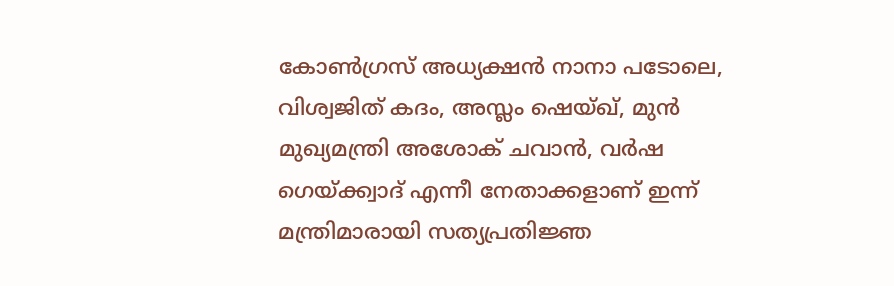കോണ്‍ഗ്രസ് അധ്യക്ഷന്‍ നാനാ പടോലെ, വിശ്വജിത് കദം, അസ്ലം ഷെയ്ഖ്, മുന്‍ മുഖ്യമന്ത്രി അശോക് ചവാന്‍, വര്‍ഷ ഗെയ്ക്ക്വാദ് എന്നീ നേതാക്കളാണ് ഇന്ന് മന്ത്രിമാരായി സത്യപ്രതിജ്ഞ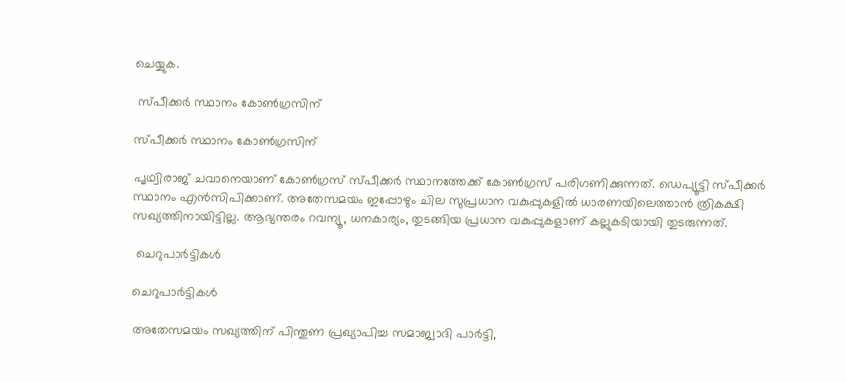ചെയ്യുക.

 സ്പീക്കര്‍ സ്ഥാനം കോണ്‍ഗ്രസിന്

സ്പീക്കര്‍ സ്ഥാനം കോണ്‍ഗ്രസിന്

പൃഥ്വിരാജ് ചവാനെയാണ് കോണ്‍ഗ്രസ് സ്പീക്കര്‍ സ്ഥാനത്തേക്ക് കോണ്‍ഗ്രസ് പരിഗണിക്കുന്നത്. ഡെപ്യൂട്ടി സ്പീക്കര്‍ സ്ഥാനം എന്‍സിപിക്കാണ്. അതേസമയം ഇപ്പോഴും ചില സുപ്രധാന വകുപ്പുകളില്‍ ധാരണയിലെത്താന്‍ ത്രികക്ഷി സഖ്യത്തിനായിട്ടില്ല. ആഭ്യന്തരം റവന്യൂ, ധനകാര്യം, തുടങ്ങിയ പ്രധാന വകുപ്പുകളാണ് കല്ലുകടിയായി തുടരുന്നത്.

 ചെറുപാര്‍ട്ടികള്‍

ചെറുപാര്‍ട്ടികള്‍

അതേസമയം സഖ്യത്തിന് പിന്തുണ പ്രഖ്യാപിച്ച സമാജ്വാദി പാര്‍ട്ടി,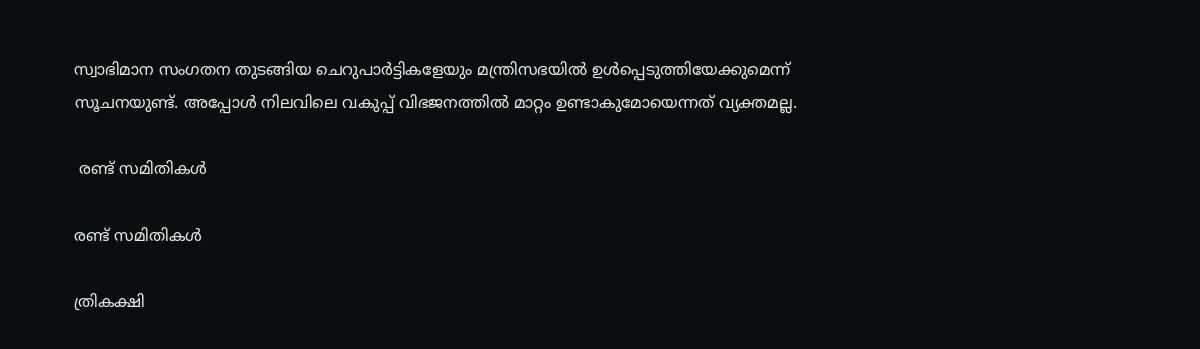സ്വാഭിമാന സംഗതന തുടങ്ങിയ ചെറുപാര്‍ട്ടികളേയും മന്ത്രിസഭയില്‍ ഉള്‍പ്പെടുത്തിയേക്കുമെന്ന് സൂചനയുണ്ട്. അപ്പോള്‍ നിലവിലെ വകുപ്പ് വിഭജനത്തില്‍ മാറ്റം ഉണ്ടാകുമോയെന്നത് വ്യക്തമല്ല.

 രണ്ട് സമിതികള്‍

രണ്ട് സമിതികള്‍

ത്രികക്ഷി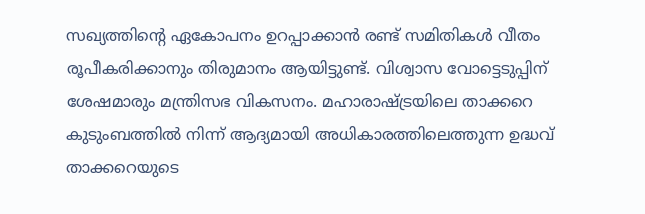സഖ്യത്തിന്‍റെ ഏകോപനം ഉറപ്പാക്കാന്‍ രണ്ട് സമിതികള്‍ വീതം രൂപീകരിക്കാനും തിരുമാനം ആയിട്ടുണ്ട്. വിശ്വാസ വോട്ടെടുപ്പിന് ശേഷമാരും മന്ത്രിസഭ വികസനം. മഹാരാഷ്ട്രയിലെ താക്കറെ കുടുംബത്തില്‍ നിന്ന് ആദ്യമായി അധികാരത്തിലെത്തുന്ന ഉദ്ധവ് താക്കറെയുടെ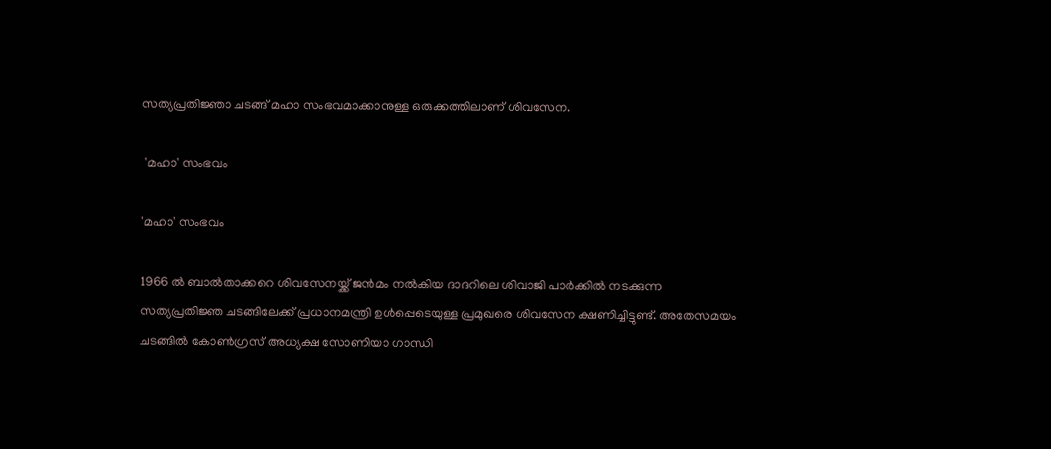സത്യപ്രതിജ്ഞാ ചടങ്ങ് മഹാ സംഭവമാക്കാനുള്ള ഒരുക്കത്തിലാണ് ശിവസേന.

 'മഹാ' സംഭവം

'മഹാ' സംഭവം

1966 ല്‍ ബാല്‍താക്കറെ ശിവസേനയ്ക്ക് ജന്‍മം നല്‍കിയ ദാദറിലെ ശിവാജി പാര്‍ക്കില്‍ നടക്കുന്ന സത്യപ്രതിജ്ഞ ചടങ്ങിലേക്ക് പ്രധാനമന്ത്രി ഉള്‍പ്പെടെയുള്ള പ്രമുഖരെ ശിവസേന ക്ഷണിച്ചിട്ടുണ്ട്. അതേസമയം ചടങ്ങില്‍ കോണ്‍ഗ്രസ് അധ്യക്ഷ സോണിയാ ഗാന്ധി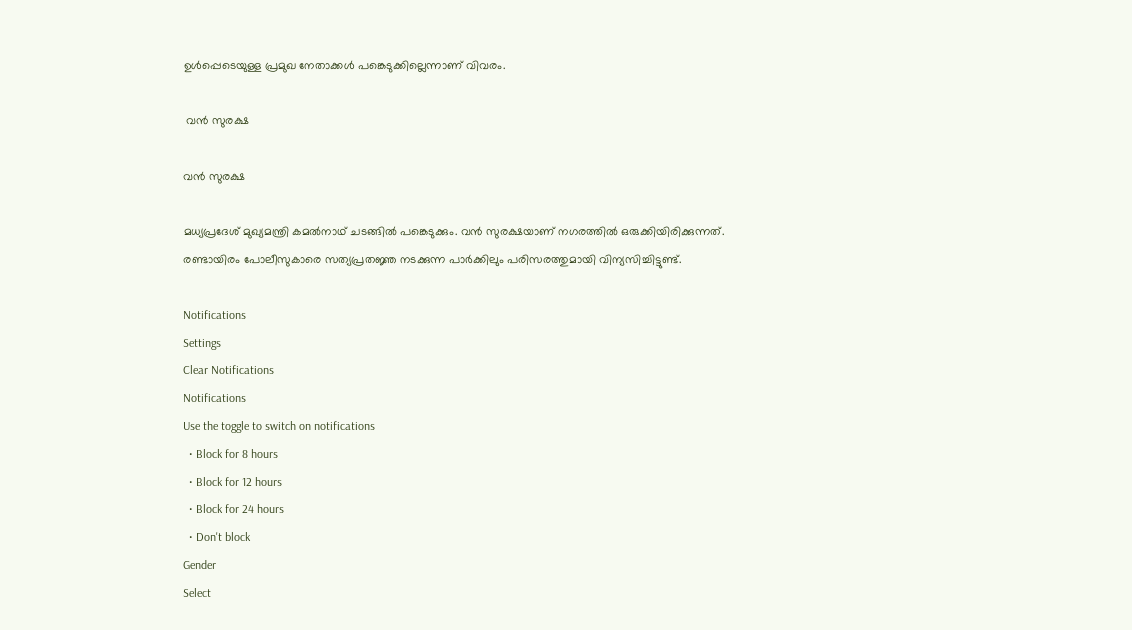ഉള്‍പ്പെടെയുള്ള പ്രമുഖ നേതാക്കള്‍ പങ്കെടുക്കില്ലെന്നാണ് വിവരം.

 വന്‍ സുരക്ഷ

വന്‍ സുരക്ഷ

മധ്യപ്രദേശ് മുഖ്യമന്ത്രി കമല്‍നാഥ് ചടങ്ങില്‍ പങ്കെടുക്കും. വന്‍ സുരക്ഷയാണ് നഗരത്തില്‍ ഒരുക്കിയിരിക്കുന്നത്. രണ്ടായിരം പോലീസുകാരെ സത്യപ്രതജ്ഞ നടക്കുന്ന പാര്‍ക്കിലും പരിസരത്തുമായി വിന്യസിച്ചിട്ടുണ്ട്.

Notifications
Settings
Clear Notifications
Notifications
Use the toggle to switch on notifications
  • Block for 8 hours
  • Block for 12 hours
  • Block for 24 hours
  • Don't block
Gender
Select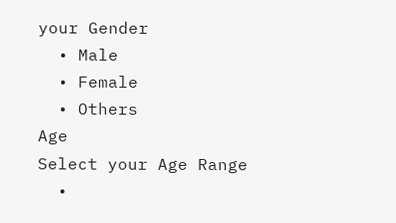your Gender
  • Male
  • Female
  • Others
Age
Select your Age Range
  •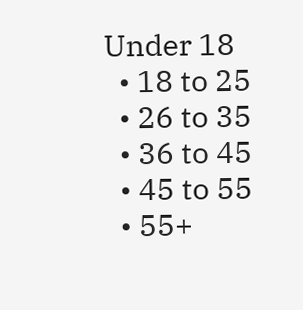Under 18
  • 18 to 25
  • 26 to 35
  • 36 to 45
  • 45 to 55
  • 55+